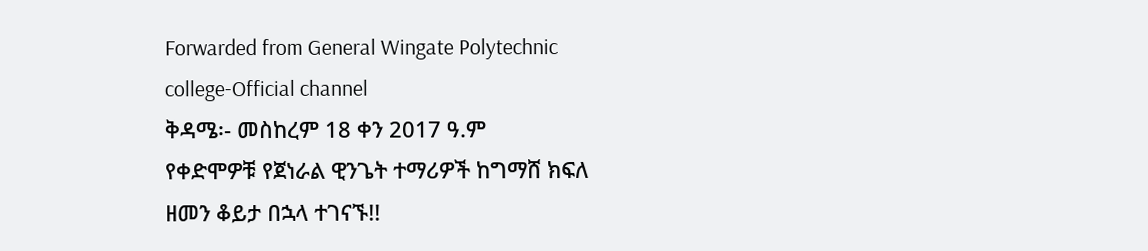Forwarded from General Wingate Polytechnic college-Official channel
ቅዳሜ፡- መስከረም 18 ቀን 2017 ዓ.ም
የቀድሞዎቹ የጀነራል ዊንጌት ተማሪዎች ከግማሸ ክፍለ ዘመን ቆይታ በኋላ ተገናኙ!!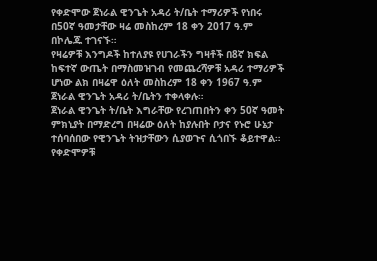የቀድሞው ጀነራል ዊንጌት አዳሪ ት/ቤት ተማሪዎች የነበሩ በ50ኛ ዓመታቸው ዛሬ መስከረም 18 ቀን 2017 ዓ.ም በኮሌጁ ተገናኙ።
የዛሬዎቹ እንግዶች ከተለያዩ የሀገራችን ግዛቶች በ8ኛ ክፍል ከፍተኛ ውጤት በማስመዝገብ የመጨረሻዎቹ አዳሪ ተማሪዎች ሆነው ልክ በዛሬዋ ዕለት መስከረም 18 ቀን 1967 ዓ.ም ጀነራል ዊንጌት አዳሪ ት/ቤትን ተቀላቀሉ።
ጀነራል ዊንጌት ት/ቤት እግራቸው የረገጠበትን ቀን 50ኛ ዓመት ምክኒያት በማድረግ በዛሬው ዕለት ከያሉበት ቦታና የኑሮ ሁኔታ ተሰባሰበው የዊንጌት ትዝታቸውን ሲያወጉና ሲጎበኙ ቆይተዋል።
የቀድሞዎቹ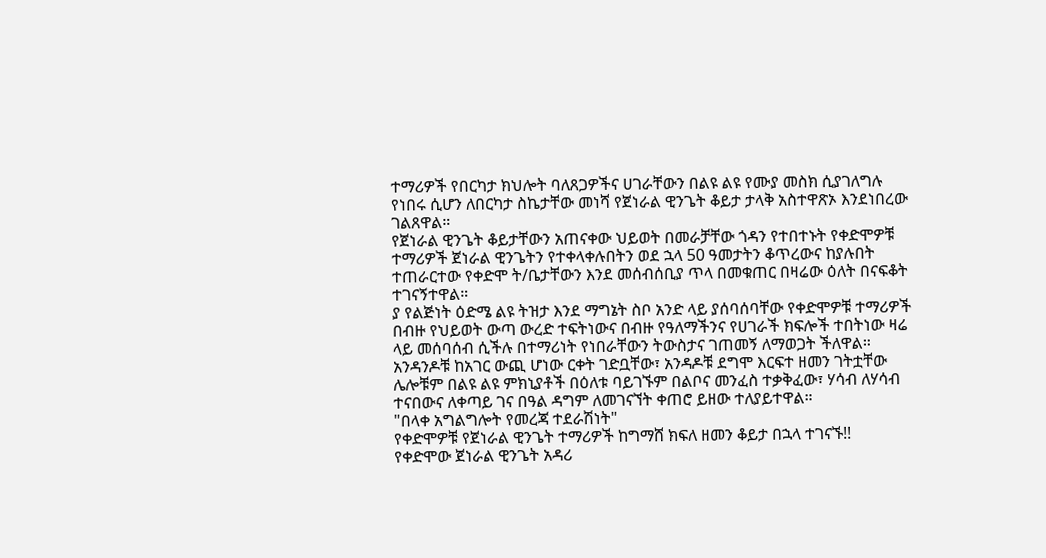ተማሪዎች የበርካታ ክህሎት ባለጸጋዎችና ሀገራቸውን በልዩ ልዩ የሙያ መስክ ሲያገለግሉ የነበሩ ሲሆን ለበርካታ ስኬታቸው መነሻ የጀነራል ዊንጌት ቆይታ ታላቅ አስተዋጽኦ እንደነበረው ገልጸዋል።
የጀነራል ዊንጌት ቆይታቸውን አጠናቀው ህይወት በመራቻቸው ጎዳን የተበተኑት የቀድሞዎቹ ተማሪዎች ጀነራል ዊንጌትን የተቀላቀሉበትን ወደ ኋላ 50 ዓመታትን ቆጥረውና ከያሉበት ተጠራርተው የቀድሞ ት/ቤታቸውን እንደ መሰብሰቢያ ጥላ በመቁጠር በዛሬው ዕለት በናፍቆት ተገናኝተዋል።
ያ የልጅነት ዕድሜ ልዩ ትዝታ እንደ ማግኔት ስቦ አንድ ላይ ያሰባሰባቸው የቀድሞዎቹ ተማሪዎች በብዙ የህይወት ውጣ ውረድ ተፍትነውና በብዙ የዓለማችንና የሀገራች ክፍሎች ተበትነው ዛሬ ላይ መሰባሰብ ሲችሉ በተማሪነት የነበራቸውን ትውስታና ገጠመኝ ለማወጋት ችለዋል።
አንዳንዶቹ ከአገር ውጪ ሆነው ርቀት ገድቧቸው፣ አንዳዶቹ ደግሞ እርፍተ ዘመን ገትቷቸው ሌሎቹም በልዩ ልዩ ምክኒያቶች በዕለቱ ባይገኙም በልቦና መንፈስ ተቃቅፈው፣ ሃሳብ ለሃሳብ ተናበውና ለቀጣይ ገና በዓል ዳግም ለመገናኘት ቀጠሮ ይዘው ተለያይተዋል።
"በላቀ አግልግሎት የመረጃ ተደራሽነት"
የቀድሞዎቹ የጀነራል ዊንጌት ተማሪዎች ከግማሸ ክፍለ ዘመን ቆይታ በኋላ ተገናኙ!!
የቀድሞው ጀነራል ዊንጌት አዳሪ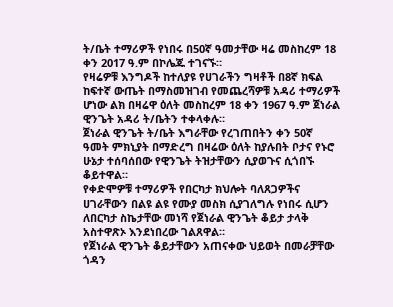ት/ቤት ተማሪዎች የነበሩ በ50ኛ ዓመታቸው ዛሬ መስከረም 18 ቀን 2017 ዓ.ም በኮሌጁ ተገናኙ።
የዛሬዎቹ እንግዶች ከተለያዩ የሀገራችን ግዛቶች በ8ኛ ክፍል ከፍተኛ ውጤት በማስመዝገብ የመጨረሻዎቹ አዳሪ ተማሪዎች ሆነው ልክ በዛሬዋ ዕለት መስከረም 18 ቀን 1967 ዓ.ም ጀነራል ዊንጌት አዳሪ ት/ቤትን ተቀላቀሉ።
ጀነራል ዊንጌት ት/ቤት እግራቸው የረገጠበትን ቀን 50ኛ ዓመት ምክኒያት በማድረግ በዛሬው ዕለት ከያሉበት ቦታና የኑሮ ሁኔታ ተሰባሰበው የዊንጌት ትዝታቸውን ሲያወጉና ሲጎበኙ ቆይተዋል።
የቀድሞዎቹ ተማሪዎች የበርካታ ክህሎት ባለጸጋዎችና ሀገራቸውን በልዩ ልዩ የሙያ መስክ ሲያገለግሉ የነበሩ ሲሆን ለበርካታ ስኬታቸው መነሻ የጀነራል ዊንጌት ቆይታ ታላቅ አስተዋጽኦ እንደነበረው ገልጸዋል።
የጀነራል ዊንጌት ቆይታቸውን አጠናቀው ህይወት በመራቻቸው ጎዳን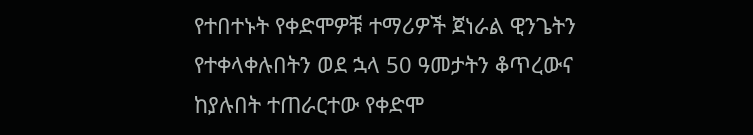የተበተኑት የቀድሞዎቹ ተማሪዎች ጀነራል ዊንጌትን የተቀላቀሉበትን ወደ ኋላ 50 ዓመታትን ቆጥረውና ከያሉበት ተጠራርተው የቀድሞ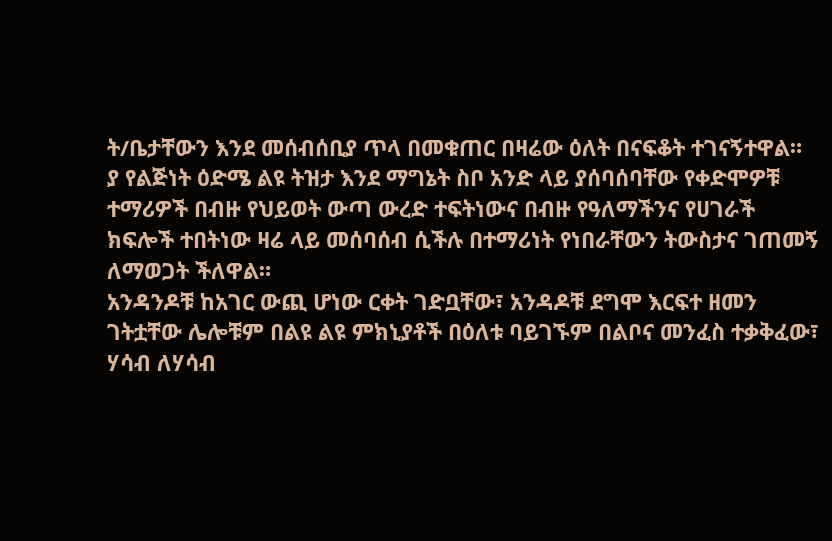ት/ቤታቸውን እንደ መሰብሰቢያ ጥላ በመቁጠር በዛሬው ዕለት በናፍቆት ተገናኝተዋል።
ያ የልጅነት ዕድሜ ልዩ ትዝታ እንደ ማግኔት ስቦ አንድ ላይ ያሰባሰባቸው የቀድሞዎቹ ተማሪዎች በብዙ የህይወት ውጣ ውረድ ተፍትነውና በብዙ የዓለማችንና የሀገራች ክፍሎች ተበትነው ዛሬ ላይ መሰባሰብ ሲችሉ በተማሪነት የነበራቸውን ትውስታና ገጠመኝ ለማወጋት ችለዋል።
አንዳንዶቹ ከአገር ውጪ ሆነው ርቀት ገድቧቸው፣ አንዳዶቹ ደግሞ እርፍተ ዘመን ገትቷቸው ሌሎቹም በልዩ ልዩ ምክኒያቶች በዕለቱ ባይገኙም በልቦና መንፈስ ተቃቅፈው፣ ሃሳብ ለሃሳብ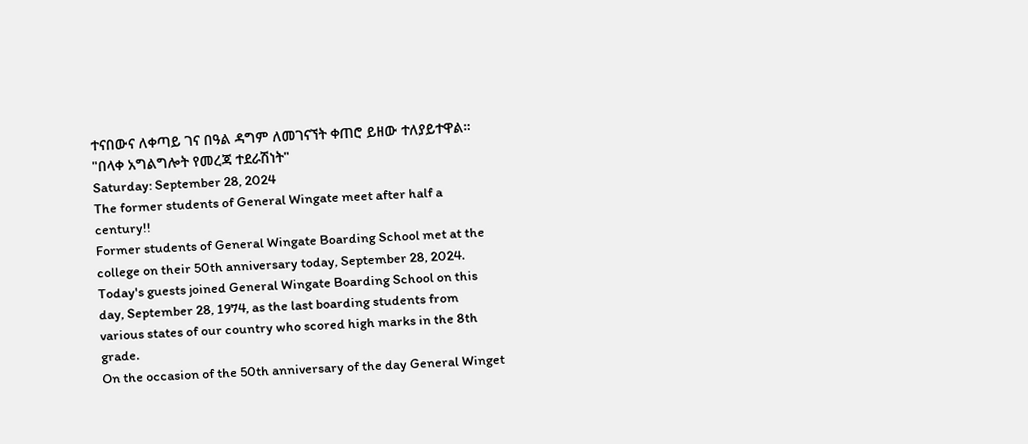ተናበውና ለቀጣይ ገና በዓል ዳግም ለመገናኘት ቀጠሮ ይዘው ተለያይተዋል።
"በላቀ አግልግሎት የመረጃ ተደራሽነት"
Saturday: September 28, 2024
The former students of General Wingate meet after half a century!!
Former students of General Wingate Boarding School met at the college on their 50th anniversary today, September 28, 2024.
Today's guests joined General Wingate Boarding School on this day, September 28, 1974, as the last boarding students from various states of our country who scored high marks in the 8th grade.
On the occasion of the 50th anniversary of the day General Winget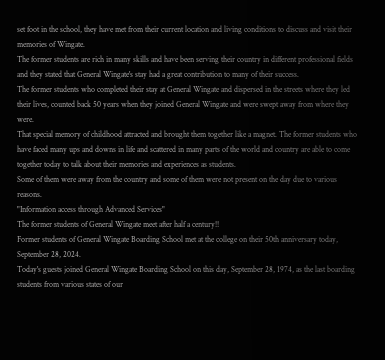set foot in the school, they have met from their current location and living conditions to discuss and visit their memories of Wingate.
The former students are rich in many skills and have been serving their country in different professional fields and they stated that General Wingate's stay had a great contribution to many of their success.
The former students who completed their stay at General Wingate and dispersed in the streets where they led their lives, counted back 50 years when they joined General Wingate and were swept away from where they were.
That special memory of childhood attracted and brought them together like a magnet. The former students who have faced many ups and downs in life and scattered in many parts of the world and country are able to come together today to talk about their memories and experiences as students.
Some of them were away from the country and some of them were not present on the day due to various reasons.
"Information access through Advanced Services"
The former students of General Wingate meet after half a century!!
Former students of General Wingate Boarding School met at the college on their 50th anniversary today, September 28, 2024.
Today's guests joined General Wingate Boarding School on this day, September 28, 1974, as the last boarding students from various states of our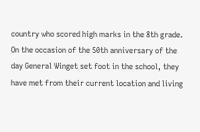country who scored high marks in the 8th grade.
On the occasion of the 50th anniversary of the day General Winget set foot in the school, they have met from their current location and living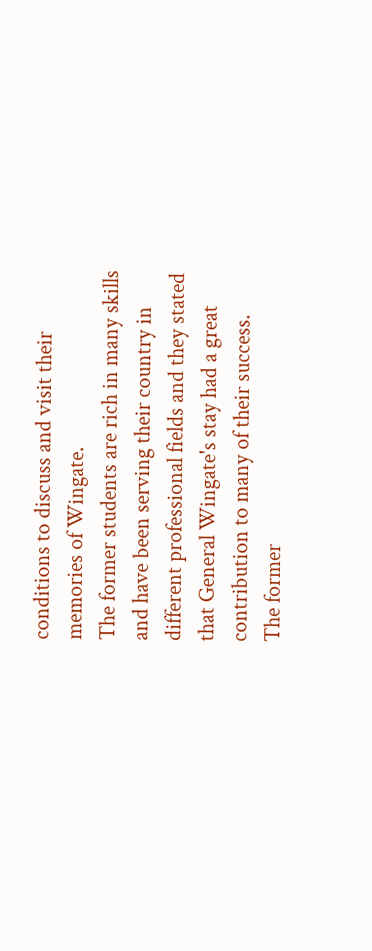conditions to discuss and visit their memories of Wingate.
The former students are rich in many skills and have been serving their country in different professional fields and they stated that General Wingate's stay had a great contribution to many of their success.
The former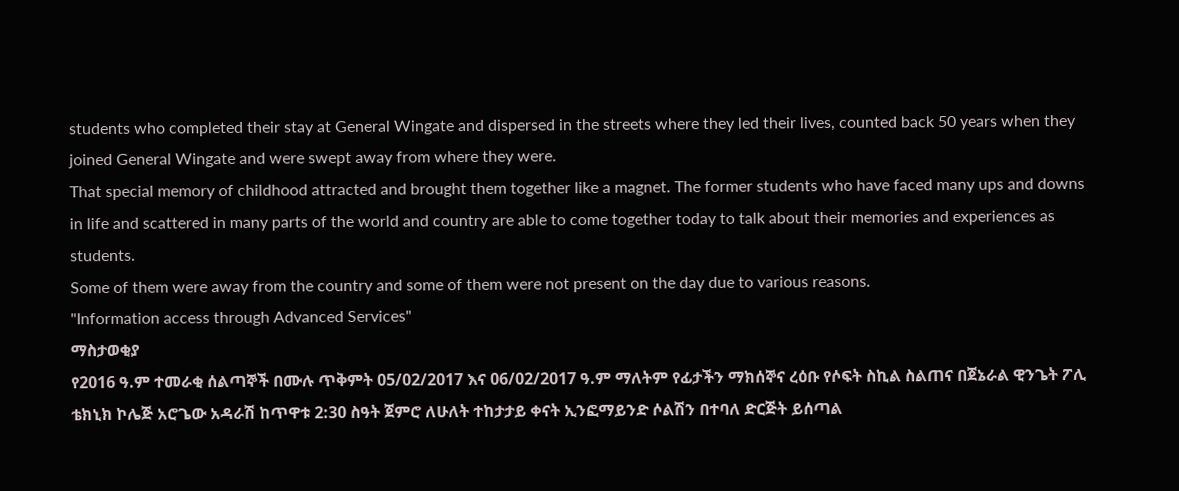students who completed their stay at General Wingate and dispersed in the streets where they led their lives, counted back 50 years when they joined General Wingate and were swept away from where they were.
That special memory of childhood attracted and brought them together like a magnet. The former students who have faced many ups and downs in life and scattered in many parts of the world and country are able to come together today to talk about their memories and experiences as students.
Some of them were away from the country and some of them were not present on the day due to various reasons.
"Information access through Advanced Services"
ማስታወቂያ
የ2016 ዓ.ም ተመራቂ ሰልጣኞች በሙሉ ጥቅምት 05/02/2017 እና 06/02/2017 ዓ.ም ማለትም የፊታችን ማክሰኞና ረዕቡ የሶፍት ስኪል ስልጠና በጀኔራል ዊንጌት ፖሊ ቴክኒክ ኮሌጅ አሮጌው አዳራሽ ከጥዋቱ 2:30 ስዓት ጀምሮ ለሁለት ተከታታይ ቀናት ኢንፎማይንድ ሶልሽን በተባለ ድርጅት ይሰጣል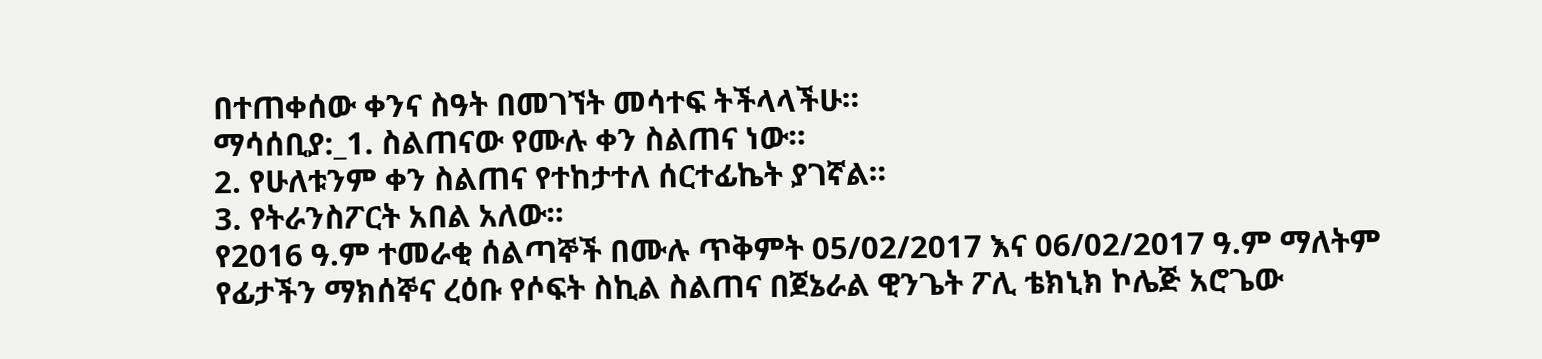በተጠቀሰው ቀንና ስዓት በመገኘት መሳተፍ ትችላላችሁ።
ማሳሰቢያ:_1. ስልጠናው የሙሉ ቀን ስልጠና ነው።
2. የሁለቱንም ቀን ስልጠና የተከታተለ ሰርተፊኬት ያገኛል።
3. የትራንስፖርት አበል አለው።
የ2016 ዓ.ም ተመራቂ ሰልጣኞች በሙሉ ጥቅምት 05/02/2017 እና 06/02/2017 ዓ.ም ማለትም የፊታችን ማክሰኞና ረዕቡ የሶፍት ስኪል ስልጠና በጀኔራል ዊንጌት ፖሊ ቴክኒክ ኮሌጅ አሮጌው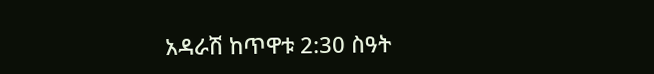አዳራሽ ከጥዋቱ 2:30 ስዓት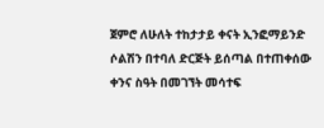ጀምሮ ለሁለት ተከታታይ ቀናት ኢንፎማይንድ ሶልሽን በተባለ ድርጅት ይሰጣል በተጠቀሰው ቀንና ስዓት በመገኘት መሳተፍ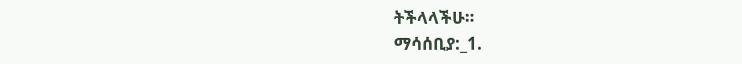ትችላላችሁ።
ማሳሰቢያ:_1.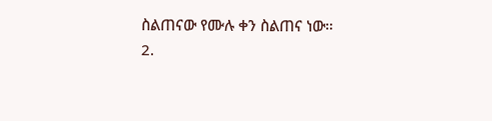ስልጠናው የሙሉ ቀን ስልጠና ነው።
2.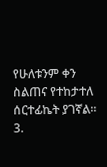የሁለቱንም ቀን ስልጠና የተከታተለ ሰርተፊኬት ያገኛል።
3.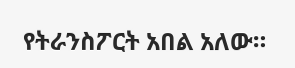የትራንስፖርት አበል አለው።